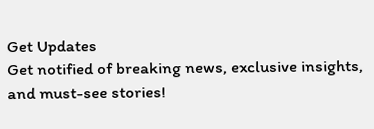Get Updates
Get notified of breaking news, exclusive insights, and must-see stories!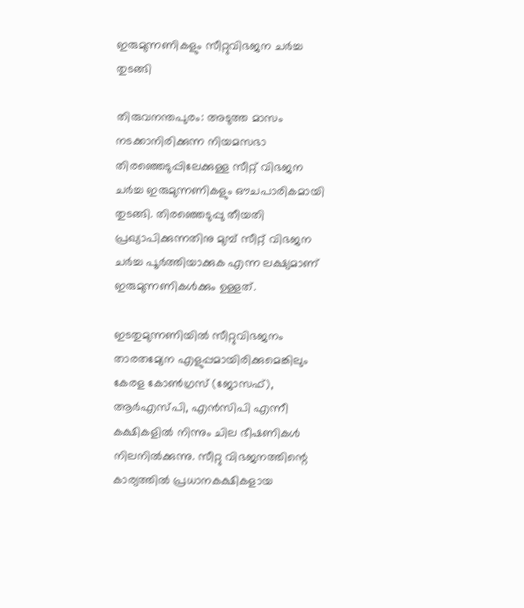ഇരുമുന്നണികളും സീറ്റുവിഭജന ചര്‍ച്ച തുടങ്ങി

തിരുവനന്തപുരം: അടുത്ത മാസം നടക്കാനിരിക്കുന്ന നിയമസഭാ തിരഞ്ഞെടുപ്പിലേക്കുള്ള സീറ്റ് വിഭജന ചര്‍ച്ച ഇരുമുന്നണികളും ഔചപാരികമായി തുടങ്ങി. തിരഞ്ഞെടുപ്പു തീയതി പ്രഖ്യാപിക്കുന്നതിനു മുമ്പ് സീറ്റ് വിഭജന ചര്‍ച്ച പൂര്‍ത്തിയാക്കുക എന്ന ലക്ഷ്യമാണ് ഇരുമുന്നണികള്‍ക്കും ഉള്ളത്.

ഇടതുമുന്നണിയില്‍ സീറ്റുവിഭജനം താരതമ്യേന എളുപ്പമായിരിക്കുമെങ്കിലും കേരള കോണ്‍ഗ്രസ് (ജോസഫ്), ആര്‍എസ്പി, എന്‍സിപി എന്നീ കക്ഷികളില്‍ നിന്നും ചില ഭീഷണികള്‍ നിലനില്‍ക്കുന്നു. സീറ്റു വിഭജനത്തിന്റെ കാര്യത്തില്‍ പ്രധാനകക്ഷികളായ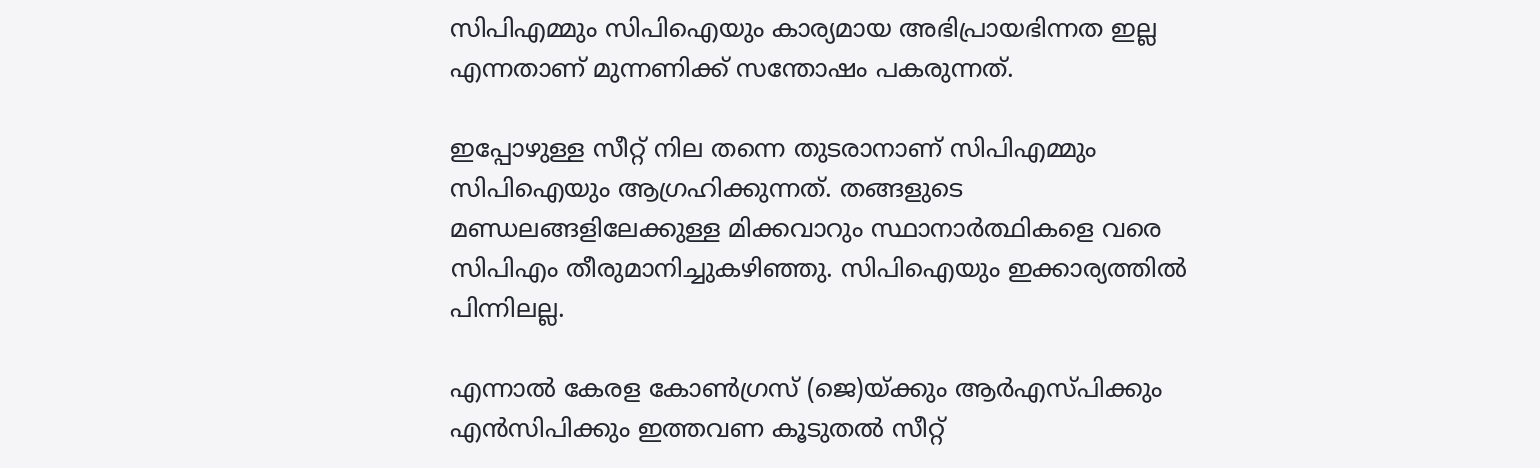സിപിഎമ്മും സിപിഐയും കാര്യമായ അഭിപ്രായഭിന്നത ഇല്ല എന്നതാണ് മുന്നണിക്ക് സന്തോഷം പകരുന്നത്.

ഇപ്പോഴുള്ള സീറ്റ് നില തന്നെ തുടരാനാണ് സിപിഎമ്മും സിപിഐയും ആഗ്രഹിക്കുന്നത്. തങ്ങളുടെ മണ്ഡലങ്ങളിലേക്കുള്ള മിക്കവാറും സ്ഥാനാര്‍ത്ഥികളെ വരെ സിപിഎം തീരുമാനിച്ചുകഴിഞ്ഞു. സിപിഐയും ഇക്കാര്യത്തില്‍ പിന്നിലല്ല.

എന്നാല്‍ കേരള കോണ്‍ഗ്രസ് (ജെ)യ്ക്കും ആര്‍എസ്പിക്കും എന്‍സിപിക്കും ഇത്തവണ കൂടുതല്‍ സീറ്റ്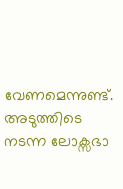വേണമെന്നുണ്ട്. അടുത്തിടെ നടന്ന ലോക്സഭാ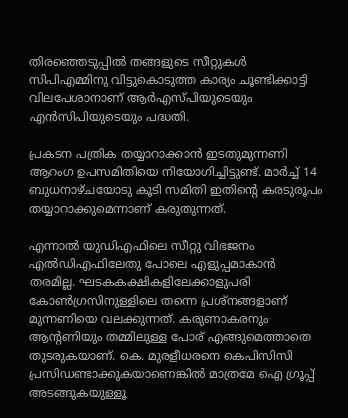തിരഞ്ഞെടുപ്പില്‍ തങ്ങളുടെ സീറ്റുകള്‍ സിപിഎമ്മിനു വിട്ടുകൊടുത്ത കാര്യം ചൂണ്ടിക്കാട്ടി വിലപേശാനാണ് ആര്‍എസ്പിയുടെയും എന്‍സിപിയുടെയും പദ്ധതി.

പ്രകടന പത്രിക തയ്യാറാക്കാന്‍ ഇടതുമുന്നണി ആറംഗ ഉപസമിതിയെ നിയോഗിച്ചിട്ടുണ്ട്. മാര്‍ച്ച് 14 ബുധനാഴ്ചയോടു കൂടി സമിതി ഇതിന്റെ കരടുരൂപം തയ്യാറാക്കുമെന്നാണ് കരുതുന്നത്.

എന്നാല്‍ യുഡിഎഫിലെ സീറ്റു വിഭജനം എല്‍ഡിഎഫിലേതു പോലെ എളുപ്പമാകാന്‍ തരമില്ല. ഘടകകക്ഷികളിലേക്കാളുപരി കോണ്‍ഗ്രസിനുള്ളിലെ തന്നെ പ്രശ്നങ്ങളാണ് മുന്നണിയെ വലക്കുന്നത്. കരുണാകരനും ആന്റണിയും തമ്മിലുള്ള പോര് എങ്ങുമെത്താതെ തുടരുകയാണ്. കെ. മുരളീധരനെ കെപിസിസി പ്രസിഡണ്ടാക്കുകയാണെങ്കില്‍ മാത്രമേ ഐ ഗ്രൂപ്പ് അടങ്ങുകയുള്ളൂ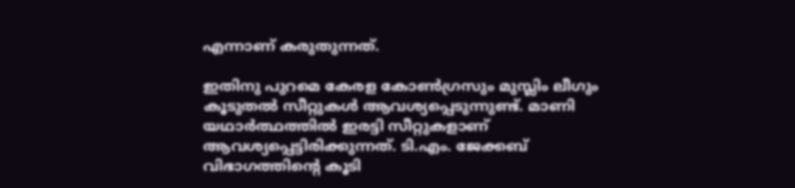എന്നാണ് കരുതുന്നത്.

ഇതിനു പുറമെ കേരള കോണ്‍ഗ്രസും മുസ്ലിം ലീഗും കൂടുതല്‍ സീറ്റുകള്‍ ആവശ്യപ്പെടുന്നുണ്ട്. മാണി യഥാര്‍ത്ഥത്തില്‍ ഇരട്ടി സീറ്റുകളാണ് ആവശ്യപ്പെട്ടിരിക്കുന്നത്. ടി.എം. ജേക്കബ് വിഭാഗത്തിന്റെ കൂടി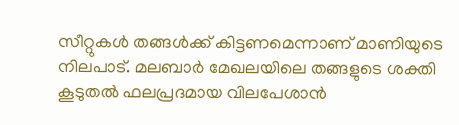സീറ്റുകള്‍ തങ്ങള്‍ക്ക് കിട്ടണമെന്നാണ് മാണിയുടെ നിലപാട്. മലബാര്‍ മേഖലയിലെ തങ്ങളുടെ ശക്തി കൂടുതല്‍ ഫലപ്രദമായ വിലപേശാന്‍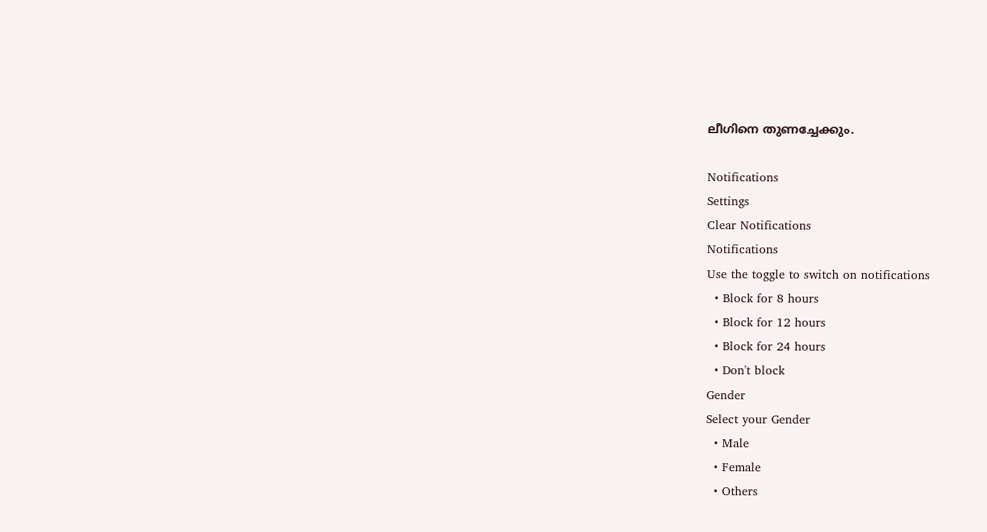ലീഗിനെ തുണച്ചേക്കും.

Notifications
Settings
Clear Notifications
Notifications
Use the toggle to switch on notifications
  • Block for 8 hours
  • Block for 12 hours
  • Block for 24 hours
  • Don't block
Gender
Select your Gender
  • Male
  • Female
  • Others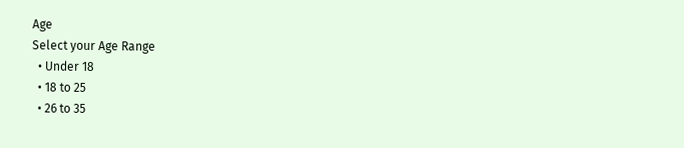Age
Select your Age Range
  • Under 18
  • 18 to 25
  • 26 to 35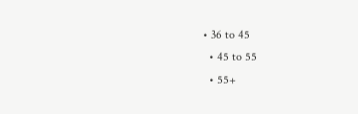• 36 to 45
  • 45 to 55
  • 55+